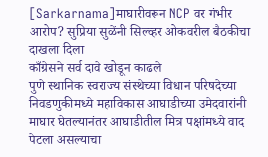[Sarkarnama]माघारीवरून NCP वर गंभीर आरोप? सुप्रिया सुळेंनी सिल्व्हर ओकवरील बैठकीचा दाखला दिला
काँग्रेसने सर्व दावे खोडून काढले
पुणे स्थानिक स्वराज्य संस्थेच्या विधान परिषदेच्या निवडणुकीमध्ये महाविकास आघाडीच्या उमेदवारांनी माघार घेतल्यानंतर आघाडीतील मित्र पक्षांमध्ये वाद पेटला असल्याचा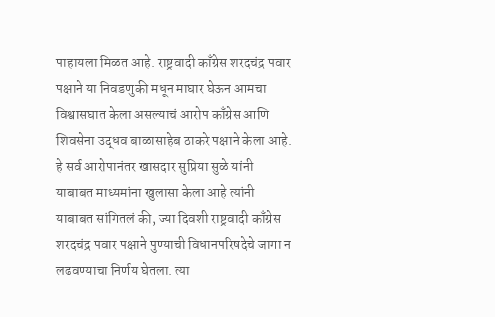पाहायला मिळत आहे. राष्ट्रवादी काँग्रेस शरदचंद्र पवार पक्षाने या निवडणुकी मधून माघार घेऊन आमचा विश्वासघात केला असल्याचं आरोप काँग्रेस आणि शिवसेना उद्धव बाळासाहेब ठाकरे पक्षाने केला आहे.
हे सर्व आरोपानंतर खासदार सुप्रिया सुळे यांनी याबाबत माध्यमांना खुलासा केला आहे त्यांनी याबाबत सांगितलं की, ज्या दिवशी राष्ट्रवादी काँग्रेस शरदचंद्र पवार पक्षाने पुण्याची विधानपरिषदेचे जागा न लढवण्याचा निर्णय घेतला. त्या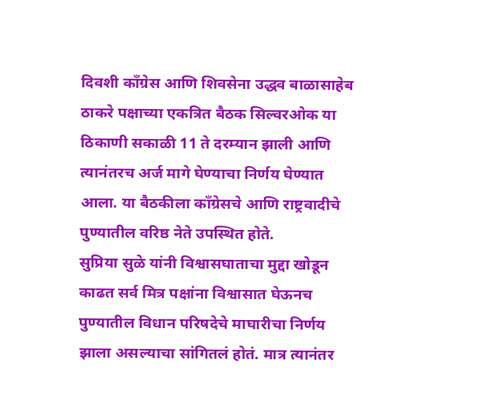दिवशी काँग्रेस आणि शिवसेना उद्धव बाळासाहेब ठाकरे पक्षाच्या एकत्रित बैठक सिल्वरओक या ठिकाणी सकाळी 11 ते दरम्यान झाली आणि त्यानंतरच अर्ज मागे घेण्याचा निर्णय घेण्यात आला. या बैठकीला काँग्रेसचे आणि राष्ट्रवादीचे पुण्यातील वरिष्ठ नेते उपस्थित होते.
सुप्रिया सुळे यांनी विश्वासघाताचा मुद्दा खोडून काढत सर्व मित्र पक्षांना विश्वासात घेऊनच पुण्यातील विधान परिषदेचे माघारीचा निर्णय झाला असल्याचा सांगितलं होतं. मात्र त्यानंतर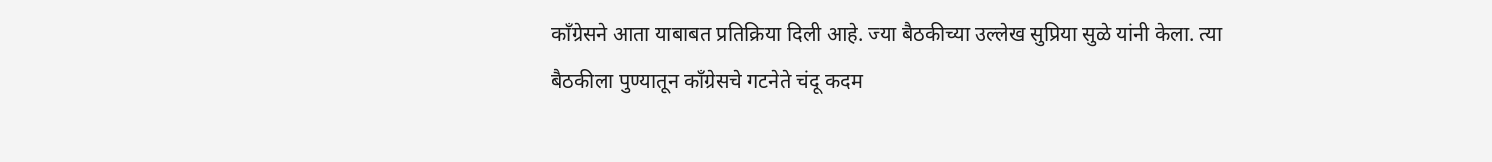काँग्रेसने आता याबाबत प्रतिक्रिया दिली आहे. ज्या बैठकीच्या उल्लेख सुप्रिया सुळे यांनी केला. त्या बैठकीला पुण्यातून काँग्रेसचे गटनेते चंदू कदम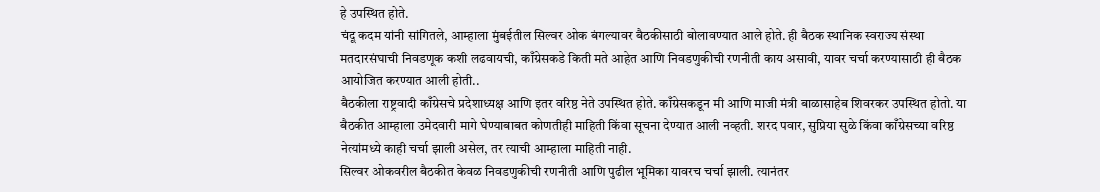हे उपस्थित होते.
चंदू कदम यांनी सांगितले, आम्हाला मुंबईतील सिल्वर ओक बंगल्यावर बैठकीसाठी बोलावण्यात आले होते. ही बैठक स्थानिक स्वराज्य संस्था मतदारसंघाची निवडणूक कशी लढवायची, काँग्रेसकडे किती मते आहेत आणि निवडणुकीची रणनीती काय असावी, यावर चर्चा करण्यासाठी ही बैठक आयोजित करण्यात आली होती..
बैठकीला राष्ट्रवादी काँग्रेसचे प्रदेशाध्यक्ष आणि इतर वरिष्ठ नेते उपस्थित होते. काँग्रेसकडून मी आणि माजी मंत्री बाळासाहेब शिवरकर उपस्थित होतो. या बैठकीत आम्हाला उमेदवारी मागे घेण्याबाबत कोणतीही माहिती किंवा सूचना देण्यात आली नव्हती. शरद पवार, सुप्रिया सुळे किंवा काँग्रेसच्या वरिष्ठ नेत्यांमध्ये काही चर्चा झाली असेल, तर त्याची आम्हाला माहिती नाही.
सिल्वर ओकवरील बैठकीत केवळ निवडणुकीची रणनीती आणि पुढील भूमिका यावरच चर्चा झाली. त्यानंतर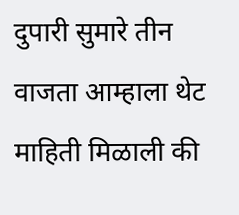दुपारी सुमारे तीन वाजता आम्हाला थेट माहिती मिळाली की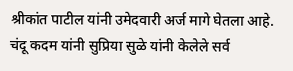श्रीकांत पाटील यांनी उमेदवारी अर्ज मागे घेतला आहे. चंदू कदम यांनी सुप्रिया सुळे यांनी केलेले सर्व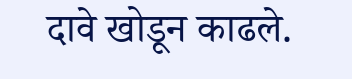दावे खोडून काढले.